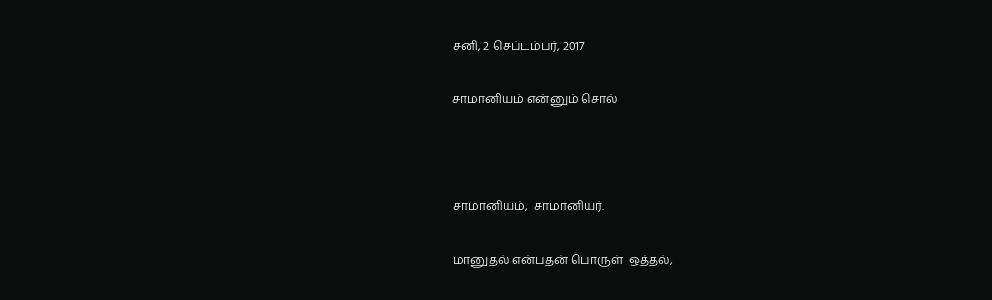சனி, 2 செப்டம்பர், 2017

சாமானியம் என்னும் சொல்



சாமானியம்,  சாமானியர்.

மானுதல் என்பதன் பொருள்  ஒத்தல்,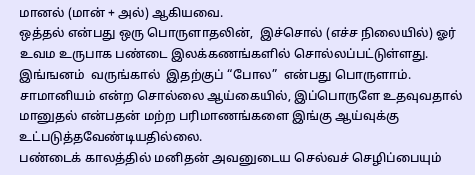மானல் (மான் + அல்) ஆகியவை.
ஒத்தல் என்பது ஒரு பொருளாதலின்,  இச்சொல் (எச்ச நிலையில்) ஓர் உவம உருபாக பண்டை இலக்கணங்களில் சொல்லப்பட்டுள்ளது.   இங்ஙனம்  வருங்கால்  இதற்குப் “போல”  என்பது பொருளாம்.
சாமானியம் என்ற சொல்லை ஆய்கையில், இப்பொருளே உதவுவதால் மானுதல் என்பதன் மற்ற பரிமாணங்களை இங்கு ஆய்வுக்கு உட்படுத்தவேண்டியதில்லை.
பண்டைக் காலத்தில் மனிதன் அவனுடைய செல்வச் செழிப்பையும்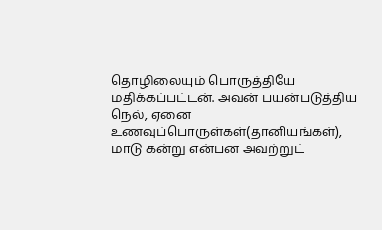தொழிலையும் பொருத்தியே மதிக்கப்பட்டன். அவன் பயன்படுத்திய நெல், ஏனை உணவுப்பொருள்கள்(தானியங்கள்), மாடு கன்று என்பன அவற்றுட்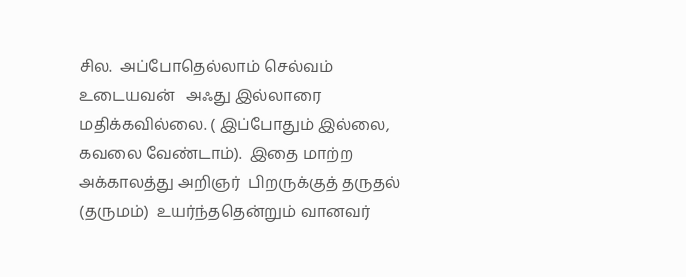சில.  அப்போதெல்லாம் செல்வம் உடையவன்   அஃது இல்லாரை மதிக்கவில்லை. ( இப்போதும் இல்லை, கவலை வேண்டாம்).  இதை மாற்ற அக்காலத்து அறிஞர்  பிறருக்குத் தருதல் (தருமம்)  உயர்ந்ததென்றும் வானவர்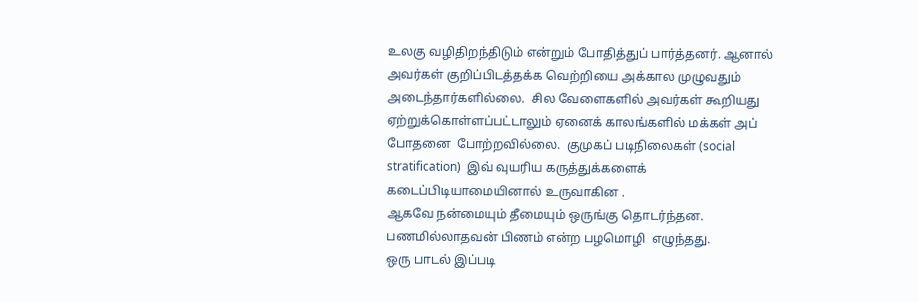உலகு வழிதிறந்திடும் என்றும் போதித்துப் பார்த்தனர். ஆனால் அவர்கள் குறிப்பிடத்தக்க வெற்றியை அக்கால முழுவதும் அடைந்தார்களில்லை.  சில வேளைகளில் அவர்கள் கூறியது ஏற்றுக்கொள்ளப்பட்டாலும் ஏனைக் காலங்களில் மக்கள் அப் போதனை  போற்றவில்லை.  குமுகப் படிநிலைகள் (social stratification)  இவ் வுயரிய கருத்துக்களைக் கடைப்பிடியாமையினால் உருவாகின .
ஆகவே நன்மையும் தீமையும் ஒருங்கு தொடர்ந்தன.
பணமில்லாதவன் பிணம் என்ற பழமொழி  எழுந்தது.
ஒரு பாடல் இப்படி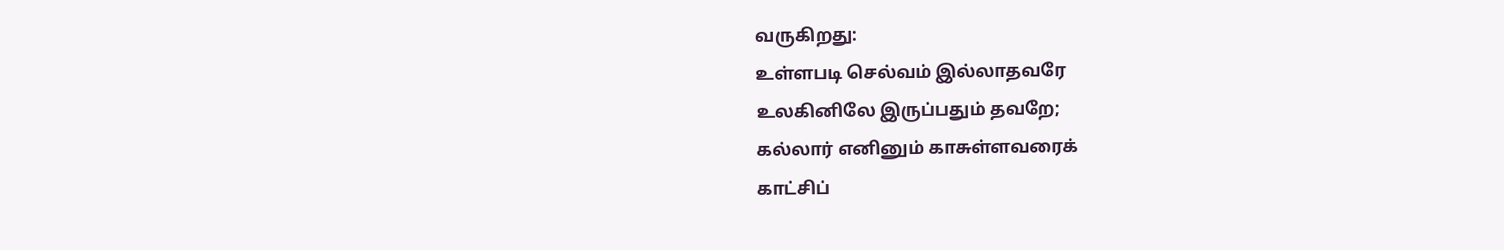வருகிறது:
உள்ளபடி செல்வம் இல்லாதவரே
உலகினிலே இருப்பதும் தவறே;
கல்லார் எனினும் காசுள்ளவரைக்
காட்சிப்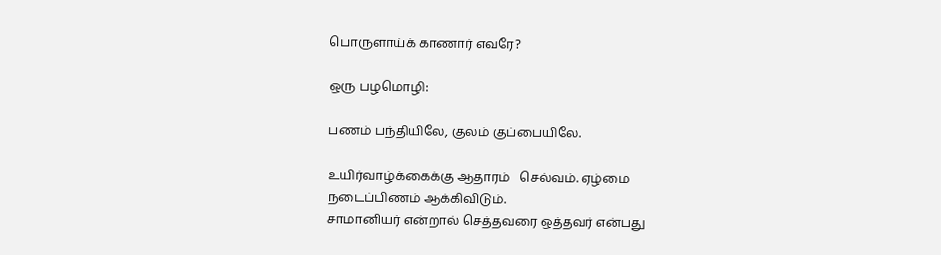பொருளாய்க் காணார் எவரே?

ஒரு பழமொழி:

பணம் பந்தியிலே, குலம் குப்பையிலே.

உயிர்வாழ்க்கைக்கு ஆதாரம்   செல்வம். ஏழ்மை நடைப்பிணம் ஆக்கிவிடும்.
சாமானியர் என்றால் செத்தவரை ஒத்தவர் என்பது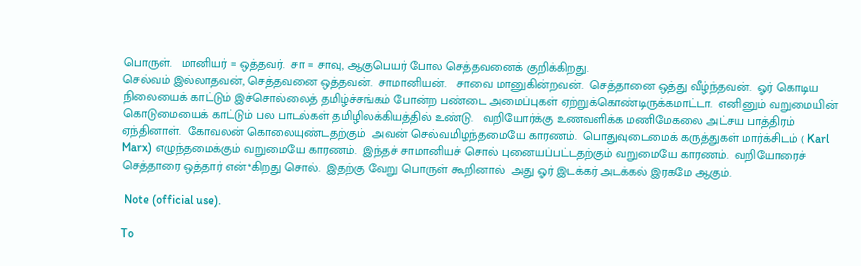பொருள்.   மானியர் = ஒத்தவர்.  சா = சாவு, ஆகுபெயர் போல செத்தவனைக் குறிக்கிறது.
செல்வம் இல்லாதவன், செத்தவனை ஒத்தவன்.  சாமானியன்.   சாவை மானுகின்றவன்.  செத்தானை ஒத்து வீழ்ந்தவன்.  ஓர் கொடிய நிலையைக் காட்டும் இச்சொல்லைத் தமிழ்ச்சங்கம் போன்ற பண்டை அமைப்புகள் ஏற்றுக்கொண்டிருக்கமாட்டா.  எனினும் வறுமையின் கொடுமையைக் காட்டும் பல பாடல்கள் தமிழிலக்கியத்தில் உண்டு.   வறியோர்க்கு உணவளிக்க மணிமேகலை அட்சய பாத்திரம் ஏந்தினாள்.  கோவலன் கொலையுண்டதற்கும்  அவன் செல்வமிழந்தமையே காரணம்.  பொதுவுடைமைக் கருத்துகள் மார்க்சிடம் ( Karl Marx) எழுந்தமைக்கும் வறுமையே காரணம்.  இந்தச் சாமானியச் சொல் புனையப்பட்டதற்கும் வறுமையே காரணம்.  வறியோரைச் செத்தாரை ஒத்தார் என்*கிறது சொல்.  இதற்கு வேறு பொருள் கூறினால்  அது ஓர் இடக்கர் அடக்கல் இரகமே ஆகும்.

 Note (official use).

To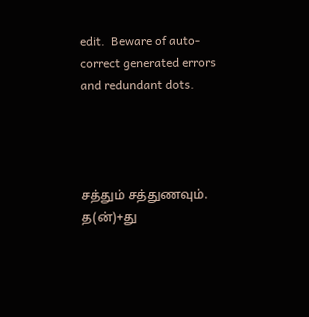edit.  Beware of auto-correct generated errors and redundant dots.




சத்தும் சத்துணவும். த(ன்)+து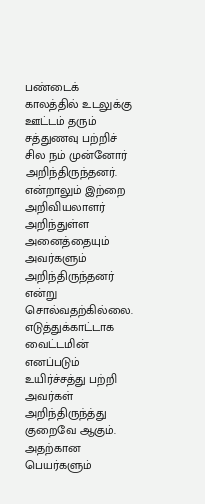பண்டைக் காலத்தில் உடலுக்கு ஊட்டம் தரும் சத்துணவு பற்றிச் சில நம் முன்னோர் அறிந்திருந்தனர். என்றாலும் இற்றை அறிவியலாளர் அறிந்துள்ள அனைத்தையும் அவர்களும் அறிந்திருந்தனர் என்று சொல்வதற்கில்லை. எடுத்துக்காட்டாக வைட்டமின் எனப்படும் உயிர்ச்சத்து பற்றி அவர்கள் அறிந்திருந்த்து குறைவே ஆகும். அதற்கான பெயர்களும்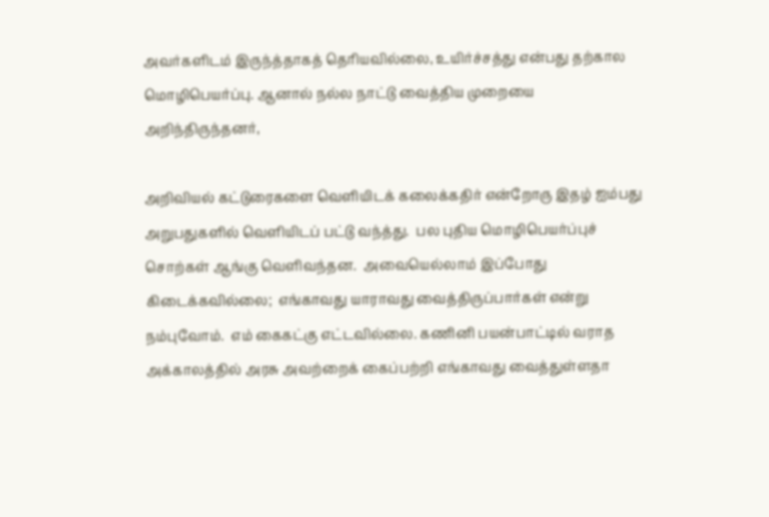அவர்களிடம் இருந்த்தாகத் தெரியவில்லை, உயிர்ச்சத்து என்பது தற்கால மொழிபெயர்ப்பு. ஆனால் நல்ல நாட்டு வைத்திய முறையை அறிந்திருந்தனர்,

அறிவியல் கட்டுரைகளை வெளியிடக் கலைக்கதிர் என்றோரு இதழ் ஐம்பது அறுபதுகளில் வெளியிடப் பட்டு வந்த்து.  பல புதிய மொழிபெயர்ப்புச் சொற்கள் ஆங்கு வெளிவந்தன.  அவையெல்லாம் இப்போது கிடைக்கவில்லை;  எங்காவது யாராவது வைத்திருப்பார்கள் என்று நம்புவோம்.  எம் கைகட்கு எட்டவில்லை. கணினி பயன்பாட்டில் வராத அக்காலத்தில் அரசு அவற்றைக் கைப்பற்றி எங்காவது வைத்துள்ளதா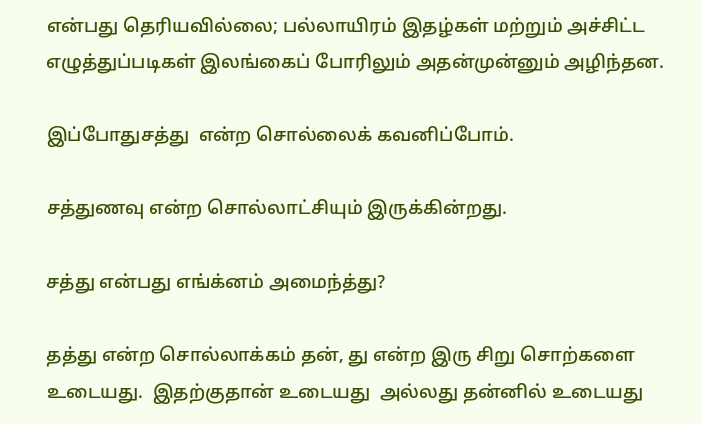என்பது தெரியவில்லை; பல்லாயிரம் இதழ்கள் மற்றும் அச்சிட்ட எழுத்துப்படிகள் இலங்கைப் போரிலும் அதன்முன்னும் அழிந்தன.

இப்போதுசத்து  என்ற சொல்லைக் கவனிப்போம்.

சத்துணவு என்ற சொல்லாட்சியும் இருக்கின்றது.

சத்து என்பது எங்க்னம் அமைந்த்து?

தத்து என்ற சொல்லாக்கம் தன், து என்ற இரு சிறு சொற்களை உடையது.  இதற்குதான் உடையது  அல்லது தன்னில் உடையது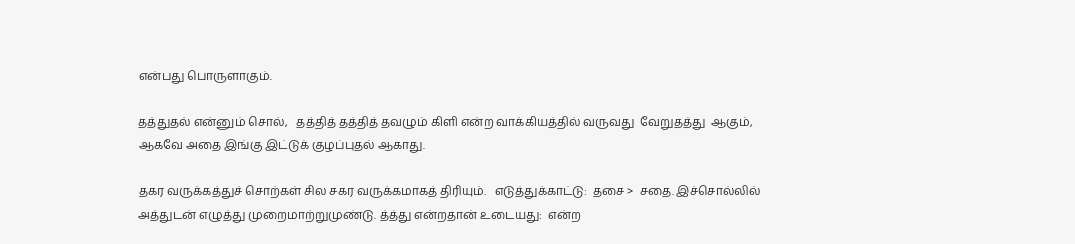என்பது பொருளாகும்.

தத்துதல் என்னும் சொல்,   தத்தித் தத்தித் தவழும் கிளி என்ற வாக்கியத்தில் வருவது  வேறுதத்து  ஆகும்,   ஆகவே அதை இங்கு இட்டுக் குழப்புதல் ஆகாது.

தகர வருக்கத்துச் சொற்கள் சில சகர வருக்கமாகத் திரியும்.   எடுத்துக்காட்டு:  தசை >  சதை. இச்சொல்லில் அத்துடன் எழுத்து முறைமாற்றுமுண்டு. த்த்து என்றதான் உடையது:  என்ற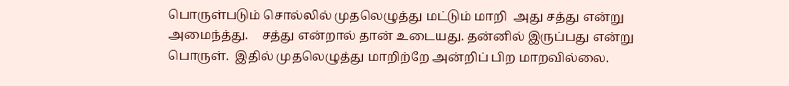பொருள்படும் சொல்லில் முதலெழுத்து மட்டும் மாறி  அது சத்து என்று அமைந்த்து.    சத்து என்றால் தான் உடையது. தன்னில் இருப்பது என்று பொருள்.  இதில் முதலெழுத்து மாறிற்றே அன்றிப் பிற மாறவில்லை.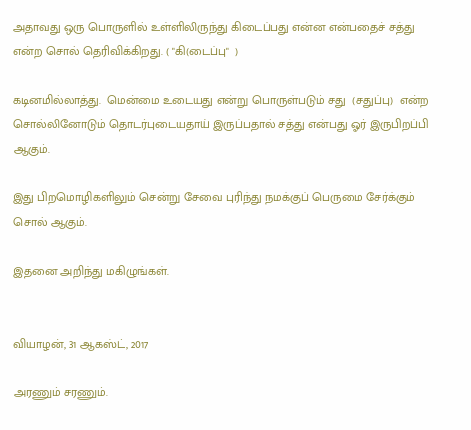அதாவது ஒரு பொருளில் உள்ளிலிருந்து கிடைப்பது என்ன என்பதைச் சத்து என்ற சொல் தெரிவிக்கிறது. ( "கி(டைப்பு"  )

கடினமில்லாத்து.  மென்மை உடையது என்று பொருள்படும் சது  (சதுப்பு)  என்ற சொல்லினோடும் தொடர்புடையதாய் இருப்பதால் சத்து என்பது ஓர் இருபிறப்பி ஆகும்.

இது பிறமொழிகளிலும் சென்று சேவை புரிந்து நமக்குப் பெருமை சேர்க்கும் சொல் ஆகும்.

இதனை அறிந்து மகிழுங்கள்.


வியாழன், 31 ஆகஸ்ட், 2017

அரணும் சரணும்.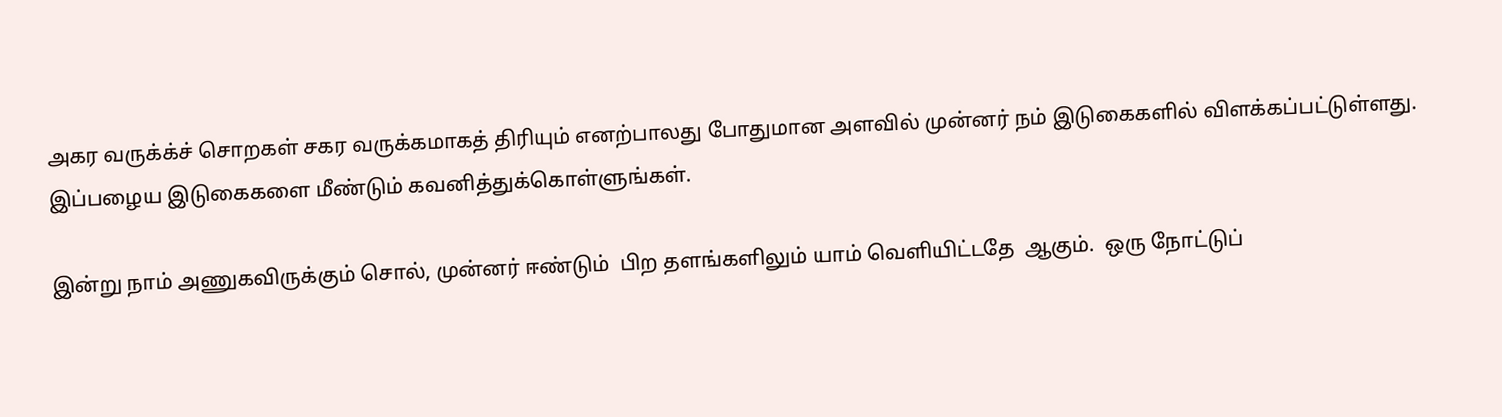அகர வருக்க்ச் சொறகள் சகர வருக்கமாகத் திரியும் எனற்பாலது போதுமான அளவில் முன்னர் நம் இடுகைகளில் விளக்கப்பட்டுள்ளது.  இப்பழைய இடுகைகளை மீண்டும் கவனித்துக்கொள்ளுங்கள்.

இன்று நாம் அணுகவிருக்கும் சொல், முன்னர் ஈண்டும்  பிற தளங்களிலும் யாம் வெளியிட்டதே  ஆகும்.  ஒரு நோட்டுப்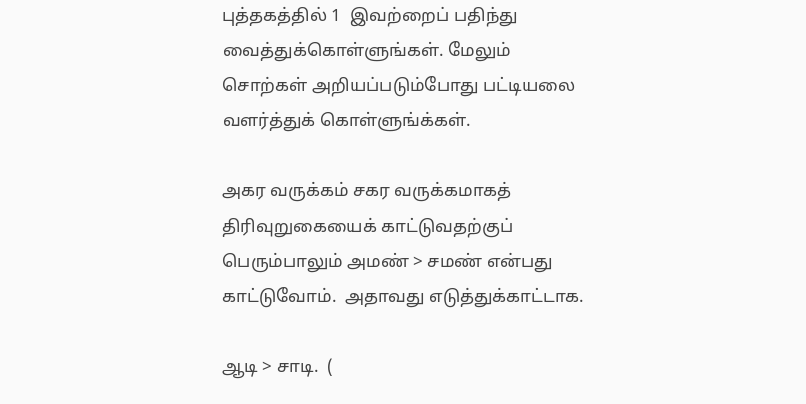புத்தகத்தில் 1  இவற்றைப் பதிந்து வைத்துக்கொள்ளுங்கள். மேலும் சொற்கள் அறியப்படும்போது பட்டியலை வளர்த்துக் கொள்ளுங்க்கள்.

அகர வருக்கம் சகர வருக்கமாகத் திரிவுறுகையைக் காட்டுவதற்குப் பெரும்பாலும் அமண் > சமண் என்பது காட்டுவோம்.  அதாவது எடுத்துக்காட்டாக.

ஆடி > சாடி.  (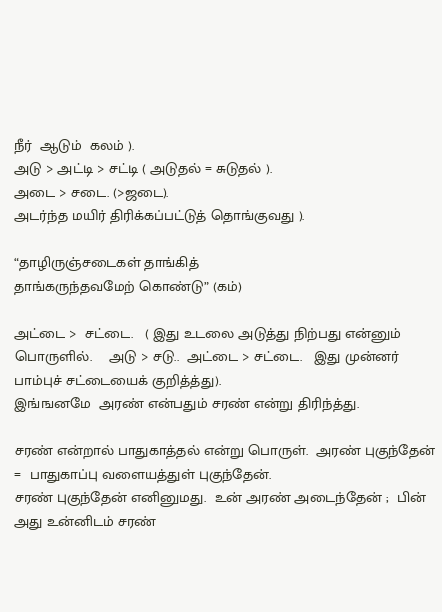நீர்  ஆடும்  கலம் ).
அடு > அட்டி > சட்டி ( அடுதல் = சுடுதல் ).
அடை > சடை. (>ஜடை).
அடர்ந்த மயிர் திரிக்கப்பட்டுத் தொங்குவது ).

“தாழிருஞ்சடைகள் தாங்கித்
தாங்கருந்தவமேற் கொண்டு” (கம்)

அட்டை >  சட்டை.   ( இது உடலை அடுத்து நிற்பது என்னும் பொருளில்.    அடு > சடு..  அட்டை > சட்டை.   இது முன்னர் பாம்புச் சட்டையைக் குறித்த்து).
இங்ஙனமே  அரண் என்பதும் சரண் என்று திரிந்த்து.

சரண் என்றால் பாதுகாத்தல் என்று பொருள்.  அரண் புகுந்தேன் =  பாதுகாப்பு வளையத்துள் புகுந்தேன்.
சரண் புகுந்தேன் எனினுமது.  உன் அரண் அடைந்தேன் ;  பின் அது உன்னிடம் சரண்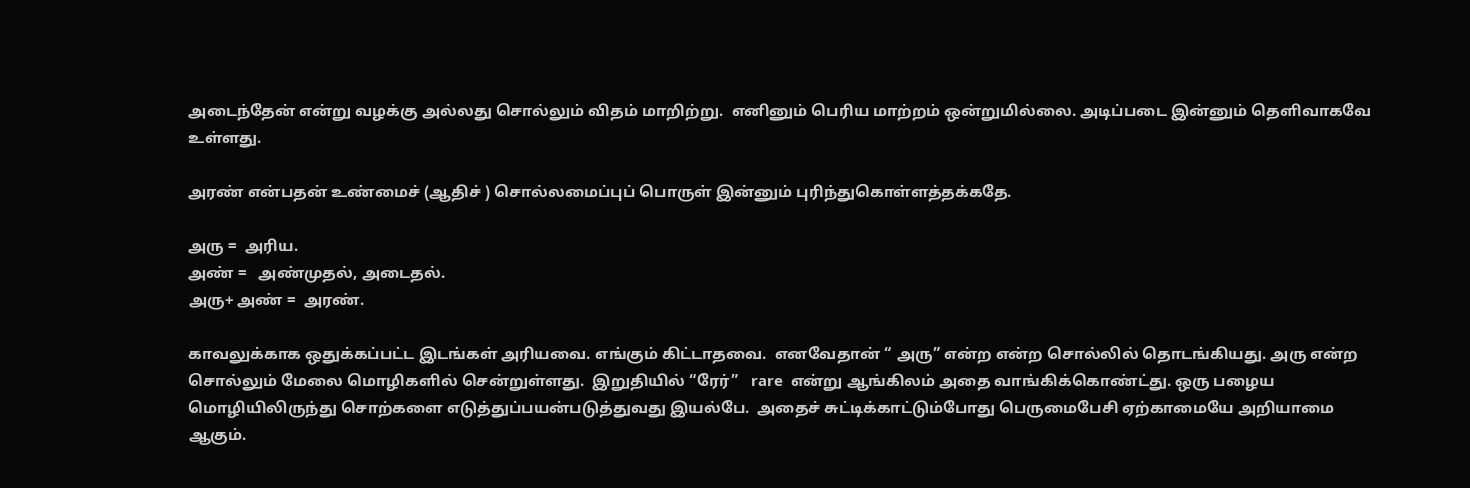அடைந்தேன் என்று வழக்கு அல்லது சொல்லும் விதம் மாறிற்று.  எனினும் பெரிய மாற்றம் ஒன்றுமில்லை. அடிப்படை இன்னும் தெளிவாகவே உள்ளது.

அரண் என்பதன் உண்மைச் (ஆதிச் ) சொல்லமைப்புப் பொருள் இன்னும் புரிந்துகொள்ளத்தக்கதே.

அரு =  அரிய.
அண் =   அண்முதல், அடைதல்.
அரு+ அண் =  அரண்.

காவலுக்காக ஒதுக்கப்பட்ட இடங்கள் அரியவை. எங்கும் கிட்டாதவை.  எனவேதான் “ அரு” என்ற என்ற சொல்லில் தொடங்கியது. அரு என்ற சொல்லும் மேலை மொழிகளில் சென்றுள்ளது.  இறுதியில் “ரேர்”   rare  என்று ஆங்கிலம் அதை வாங்கிக்கொண்ட்து. ஒரு பழைய மொழியிலிருந்து சொற்களை எடுத்துப்பயன்படுத்துவது இயல்பே.  அதைச் சுட்டிக்காட்டும்போது பெருமைபேசி ஏற்காமையே அறியாமை ஆகும்.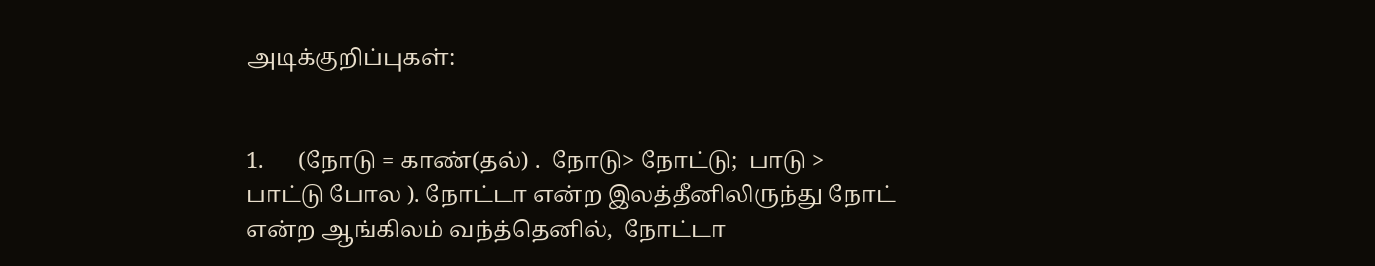அடிக்குறிப்புகள்:


1.      (நோடு = காண்(தல்) .  நோடு> நோட்டு;  பாடு > பாட்டு போல ). நோட்டா என்ற இலத்தீனிலிருந்து நோட் என்ற ஆங்கிலம் வந்த்தெனில்,  நோட்டா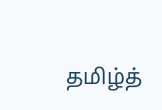தமிழ்த்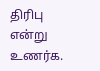திரிபு என்று உணர்க.